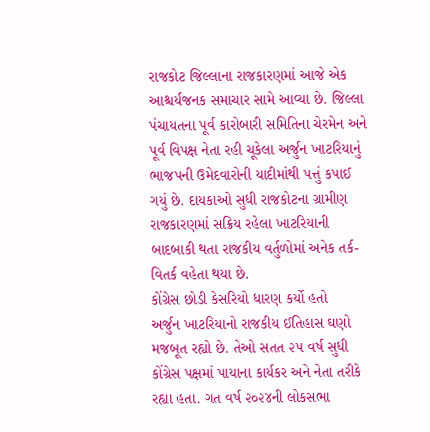રાજકોટ જિલ્લાના રાજકારણમાં આજે એક આશ્ચર્યજનક સમાચાર સામે આવ્યા છે. જિલ્લા પંચાયતના પૂર્વ કારોબારી સમિતિના ચેરમેન અને પૂર્વ વિપક્ષ નેતા રહી ચૂકેલા અર્જુન ખાટરિયાનું ભાજપની ઉમેદવારોની યાદીમાંથી પત્તું કપાઈ ગયું છે. દાયકાઓ સુધી રાજકોટના ગ્રામીણ રાજકારણમાં સક્રિય રહેલા ખાટરિયાની બાદબાકી થતા રાજકીય વર્તુળોમાં અનેક તર્ક-વિતર્ક વહેતા થયા છે.
કોંગ્રેસ છોડી કેસરિયો ધારણ કર્યો હતો
અર્જુન ખાટરિયાનો રાજકીય ઈતિહાસ ઘણો મજબૂત રહ્યો છે. તેઓ સતત ૨૫ વર્ષ સુધી કોંગ્રેસ પક્ષમાં પાયાના કાર્યકર અને નેતા તરીકે રહ્યા હતા. ગત વર્ષ ૨૦૨૪ની લોકસભા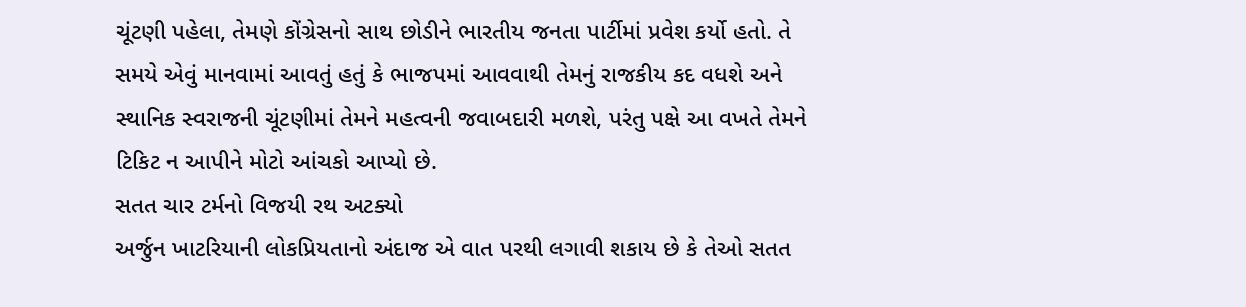ચૂંટણી પહેલા, તેમણે કોંગ્રેસનો સાથ છોડીને ભારતીય જનતા પાર્ટીમાં પ્રવેશ કર્યો હતો. તે સમયે એવું માનવામાં આવતું હતું કે ભાજપમાં આવવાથી તેમનું રાજકીય કદ વધશે અને સ્થાનિક સ્વરાજની ચૂંટણીમાં તેમને મહત્વની જવાબદારી મળશે, પરંતુ પક્ષે આ વખતે તેમને ટિકિટ ન આપીને મોટો આંચકો આપ્યો છે.
સતત ચાર ટર્મનો વિજયી રથ અટક્યો
અર્જુન ખાટરિયાની લોકપ્રિયતાનો અંદાજ એ વાત પરથી લગાવી શકાય છે કે તેઓ સતત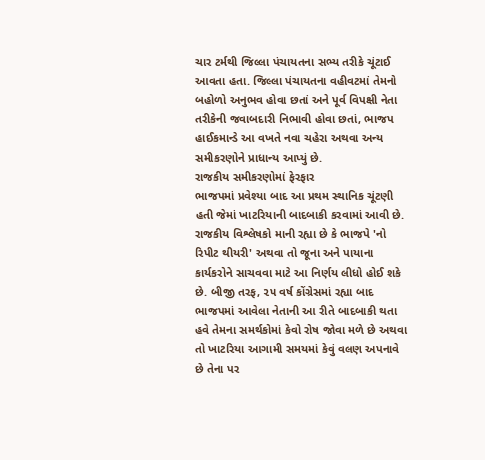ચાર ટર્મથી જિલ્લા પંચાયતના સભ્ય તરીકે ચૂંટાઈ આવતા હતા. જિલ્લા પંચાયતના વહીવટમાં તેમનો બહોળો અનુભવ હોવા છતાં અને પૂર્વ વિપક્ષી નેતા તરીકેની જવાબદારી નિભાવી હોવા છતાં, ભાજપ હાઈકમાન્ડે આ વખતે નવા ચહેરા અથવા અન્ય સમીકરણોને પ્રાધાન્ય આપ્યું છે.
રાજકીય સમીકરણોમાં ફેરફાર
ભાજપમાં પ્રવેશ્યા બાદ આ પ્રથમ સ્થાનિક ચૂંટણી હતી જેમાં ખાટરિયાની બાદબાકી કરવામાં આવી છે. રાજકીય વિશ્લેષકો માની રહ્યા છે કે ભાજપે 'નો રિપીટ થીયરી' અથવા તો જૂના અને પાયાના કાર્યકરોને સાચવવા માટે આ નિર્ણય લીધો હોઈ શકે છે. બીજી તરફ, ૨૫ વર્ષ કોંગ્રેસમાં રહ્યા બાદ ભાજપમાં આવેલા નેતાની આ રીતે બાદબાકી થતા હવે તેમના સમર્થકોમાં કેવો રોષ જોવા મળે છે અથવા તો ખાટરિયા આગામી સમયમાં કેવું વલણ અપનાવે છે તેના પર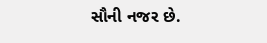સૌની નજર છે.